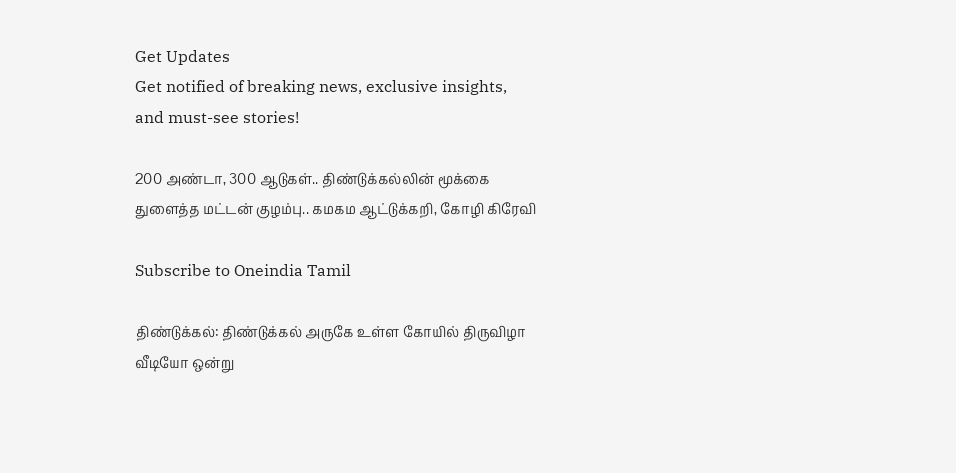Get Updates
Get notified of breaking news, exclusive insights, and must-see stories!

200 அண்டா, 300 ஆடுகள்.. திண்டுக்கல்லின் மூக்கை துளைத்த மட்டன் குழம்பு.. கமகம ஆட்டுக்கறி, கோழி கிரேவி

Subscribe to Oneindia Tamil

திண்டுக்கல்: திண்டுக்கல் அருகே உள்ள கோயில் திருவிழா வீடியோ ஒன்று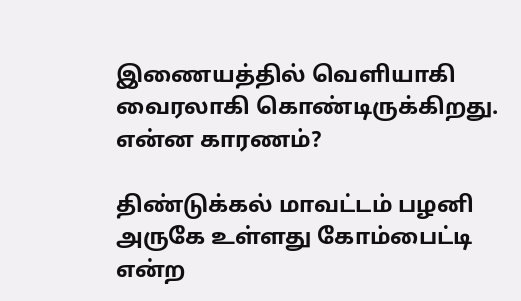இணையத்தில் வெளியாகி வைரலாகி கொண்டிருக்கிறது. என்ன காரணம்?

திண்டுக்கல் மாவட்டம் பழனி அருகே உள்ளது கோம்பைட்டி என்ற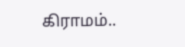கிராமம்..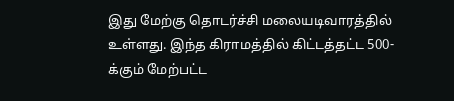இது மேற்கு தொடர்ச்சி மலையடிவாரத்தில் உள்ளது. இந்த கிராமத்தில் கிட்டத்தட்ட 500-க்கும் மேற்பட்ட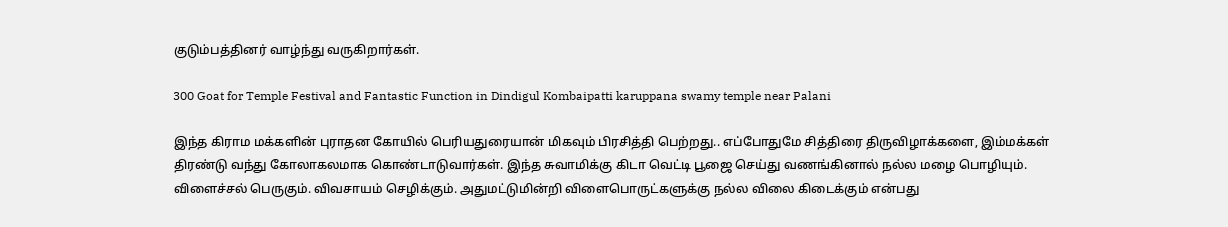குடும்பத்தினர் வாழ்ந்து வருகிறார்கள்.

300 Goat for Temple Festival and Fantastic Function in Dindigul Kombaipatti karuppana swamy temple near Palani

இந்த கிராம மக்களின் புராதன கோயில் பெரியதுரையான் மிகவும் பிரசித்தி பெற்றது.. எப்போதுமே சித்திரை திருவிழாக்களை, இம்மக்கள் திரண்டு வந்து கோலாகலமாக கொண்டாடுவார்கள். இந்த சுவாமிக்கு கிடா வெட்டி பூஜை செய்து வணங்கினால் நல்ல மழை பொழியும். விளைச்சல் பெருகும். விவசாயம் செழிக்கும். அதுமட்டுமின்றி விளைபொருட்களுக்கு நல்ல விலை கிடைக்கும் என்பது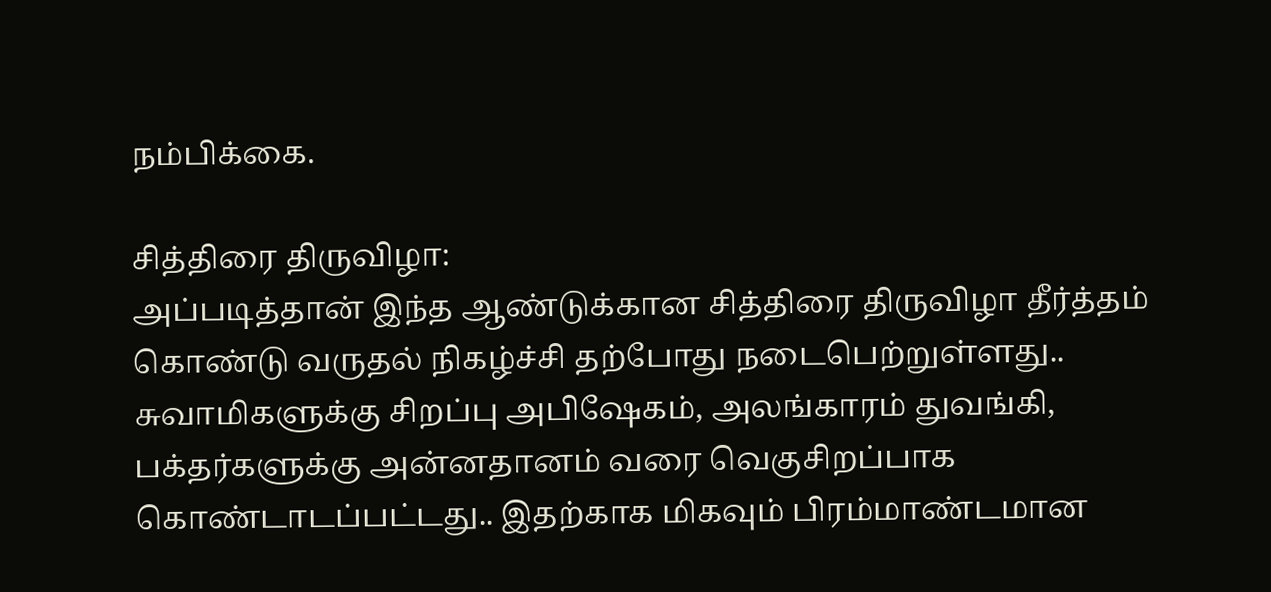நம்பிக்கை.

சித்திரை திருவிழா:
அப்படித்தான் இந்த ஆண்டுக்கான சித்திரை திருவிழா தீர்த்தம் கொண்டு வருதல் நிகழ்ச்சி தற்போது நடைபெற்றுள்ளது.. சுவாமிகளுக்கு சிறப்பு அபிஷேகம், அலங்காரம் துவங்கி, பக்தர்களுக்கு அன்னதானம் வரை வெகுசிறப்பாக கொண்டாடப்பட்டது.. இதற்காக மிகவும் பிரம்மாண்டமான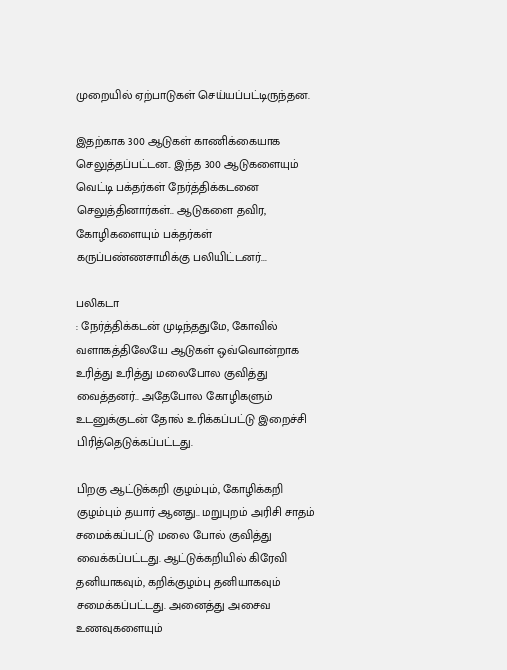முறையில் ஏற்பாடுகள் செய்யப்பட்டிருந்தன.

இதற்காக 300 ஆடுகள் காணிக்கையாக செலுத்தப்பட்டன.. இந்த 300 ஆடுகளையும் வெட்டி பக்தர்கள் நேர்த்திக்கடனை செலுத்தினார்கள்.. ஆடுகளை தவிர, கோழிகளையும் பக்தர்கள் கருப்பண்ணசாமிக்கு பலியிட்டனர்...

பலிகடா
: நேர்த்திக்கடன் முடிந்ததுமே, கோவில் வளாகத்திலேயே ஆடுகள் ஒவ்வொன்றாக உரித்து உரித்து மலைபோல குவித்து வைத்தனர்.. அதேபோல கோழிகளும் உடனுக்குடன் தோல் உரிக்கப்பட்டு இறைச்சி பிரித்தெடுக்கப்பட்டது.

பிறகு ஆட்டுக்கறி குழம்பும், கோழிக்கறி குழம்பும் தயார் ஆனது.. மறுபுறம் அரிசி சாதம் சமைக்கப்பட்டு மலை போல் குவித்து வைக்கப்பட்டது. ஆட்டுக்கறியில் கிரேவி தனியாகவும், கறிக்குழம்பு தனியாகவும் சமைக்கப்பட்டது. அனைத்து அசைவ உணவுகளையும்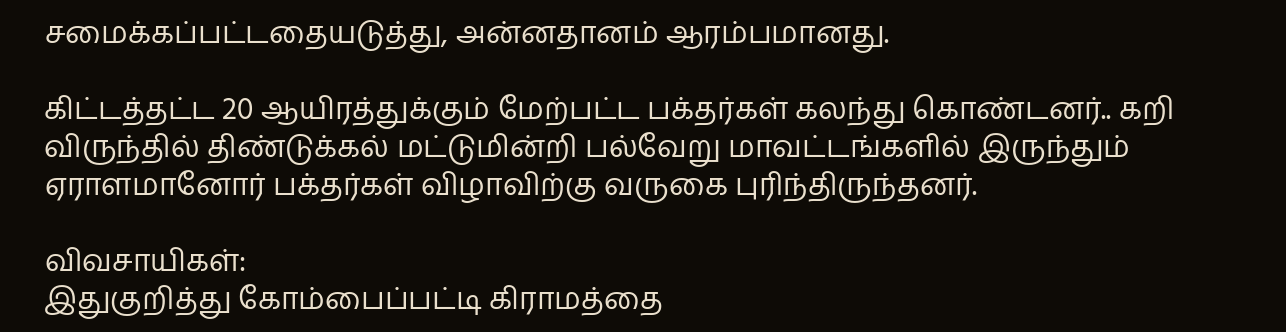சமைக்கப்பட்டதையடுத்து, அன்னதானம் ஆரம்பமானது.

கிட்டத்தட்ட 20 ஆயிரத்துக்கும் மேற்பட்ட பக்தர்கள் கலந்து கொண்டனர்.. கறி விருந்தில் திண்டுக்கல் மட்டுமின்றி பல்வேறு மாவட்டங்களில் இருந்தும் ஏராளமானோர் பக்தர்கள் விழாவிற்கு வருகை புரிந்திருந்தனர்.

விவசாயிகள்:
இதுகுறித்து கோம்பைப்பட்டி கிராமத்தை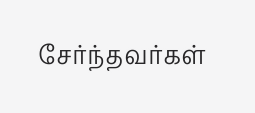சேர்ந்தவர்கள்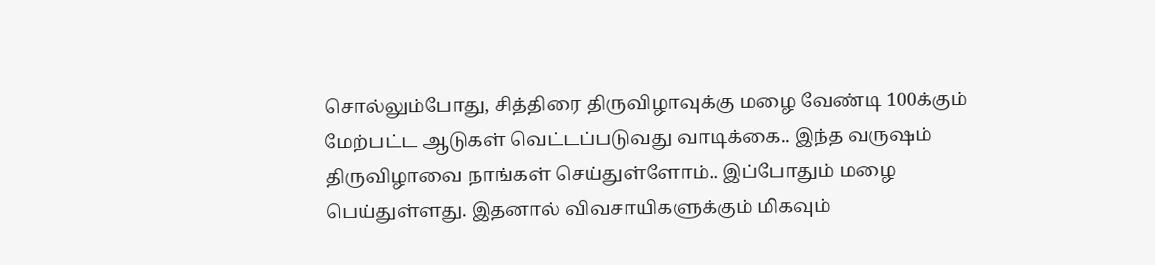சொல்லும்போது, சித்திரை திருவிழாவுக்கு மழை வேண்டி 100க்கும் மேற்பட்ட ஆடுகள் வெட்டப்படுவது வாடிக்கை.. இந்த வருஷம் திருவிழாவை நாங்கள் செய்துள்ளோம்.. இப்போதும் மழை பெய்துள்ளது. இதனால் விவசாயிகளுக்கும் மிகவும்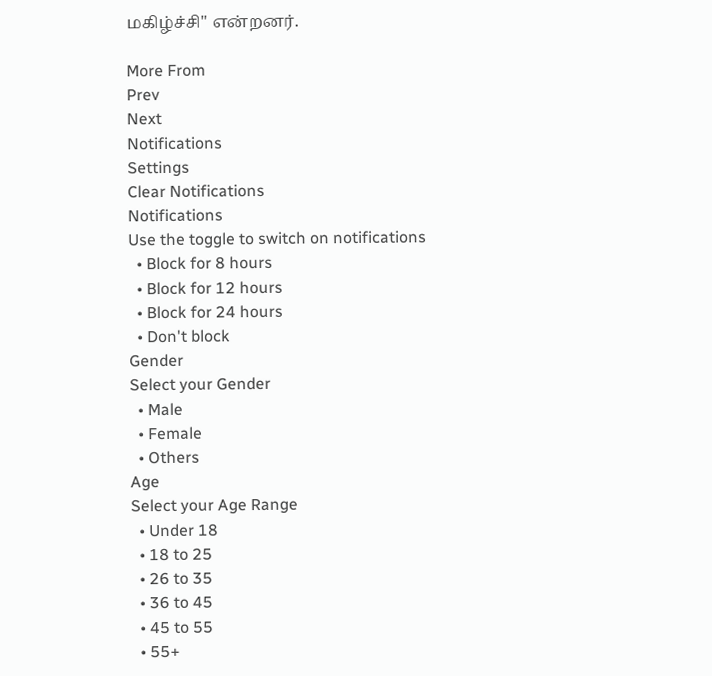மகிழ்ச்சி" என்றனர்.

More From
Prev
Next
Notifications
Settings
Clear Notifications
Notifications
Use the toggle to switch on notifications
  • Block for 8 hours
  • Block for 12 hours
  • Block for 24 hours
  • Don't block
Gender
Select your Gender
  • Male
  • Female
  • Others
Age
Select your Age Range
  • Under 18
  • 18 to 25
  • 26 to 35
  • 36 to 45
  • 45 to 55
  • 55+